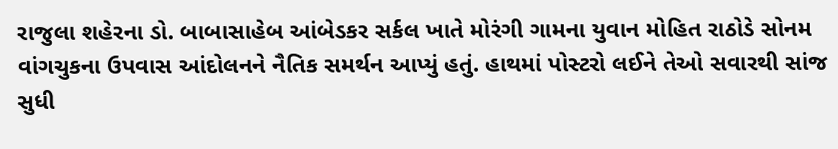રાજુલા શહેરના ડો. બાબાસાહેબ આંબેડકર સર્કલ ખાતે મોરંગી ગામના યુવાન મોહિત રાઠોડે સોનમ વાંગચુકના ઉપવાસ આંદોલનને નૈતિક સમર્થન આપ્યું હતું. હાથમાં પોસ્ટરો લઈને તેઓ સવારથી સાંજ સુધી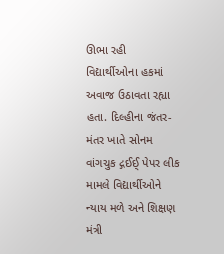ઊભા રહી વિદ્યાર્થીઓના હકમાં અવાજ ઉઠાવતા રહ્યા હતા. દિલ્હીના જંતર-મંતર ખાતે સોનમ વાંગચુક દ્ગઈઈ્ પેપર લીક મામલે વિદ્યાર્થીઓને ન્યાય મળે અને શિક્ષણ મંત્રી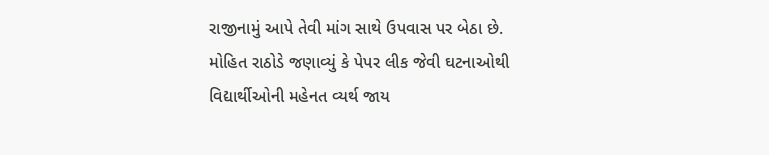રાજીનામું આપે તેવી માંગ સાથે ઉપવાસ પર બેઠા છે. મોહિત રાઠોડે જણાવ્યું કે પેપર લીક જેવી ઘટનાઓથી વિદ્યાર્થીઓની મહેનત વ્યર્થ જાય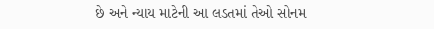છે અને ન્યાય માટેની આ લડતમાં તેઓ સોનમ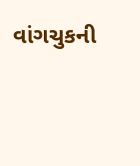વાંગચુકની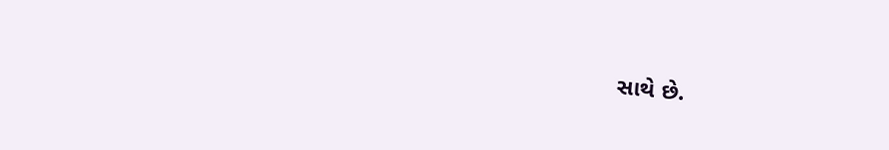સાથે છે.